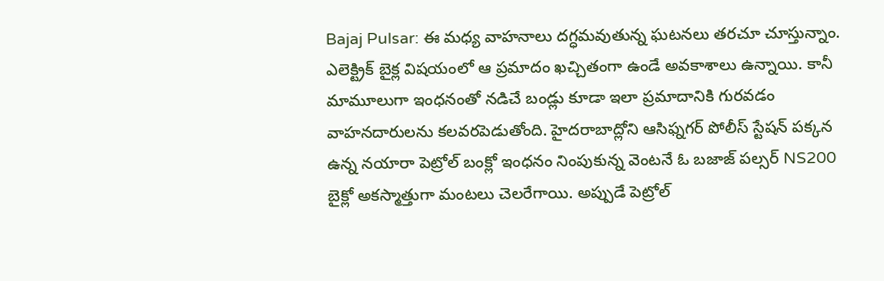Bajaj Pulsar: ఈ మధ్య వాహనాలు దగ్ధమవుతున్న ఘటనలు తరచూ చూస్తున్నాం. ఎలెక్ట్రిక్ బైక్ల విషయంలో ఆ ప్రమాదం ఖచ్చితంగా ఉండే అవకాశాలు ఉన్నాయి. కానీ మామూలుగా ఇంధనంతో నడిచే బండ్లు కూడా ఇలా ప్రమాదానికి గురవడం వాహనదారులను కలవరపెడుతోంది. హైదరాబాద్లోని ఆసిఫ్నగర్ పోలీస్ స్టేషన్ పక్కన ఉన్న నయారా పెట్రోల్ బంక్లో ఇంధనం నింపుకున్న వెంటనే ఓ బజాజ్ పల్సర్ NS200 బైక్లో అకస్మాత్తుగా మంటలు చెలరేగాయి. అప్పుడే పెట్రోల్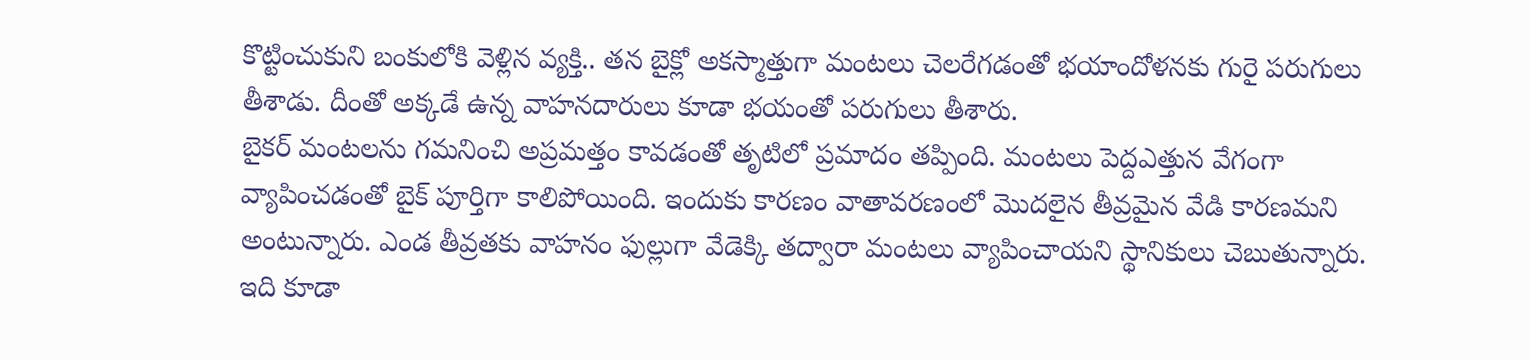కొట్టించుకుని బంకులోకి వెళ్లిన వ్యక్తి.. తన బైక్లో అకస్మాత్తుగా మంటలు చెలరేగడంతో భయాందోళనకు గురై పరుగులు తీశాడు. దీంతో అక్కడే ఉన్న వాహనదారులు కూడా భయంతో పరుగులు తీశారు.
బైకర్ మంటలను గమనించి అప్రమత్తం కావడంతో తృటిలో ప్రమాదం తప్పింది. మంటలు పెద్దఎత్తున వేగంగా వ్యాపించడంతో బైక్ పూర్తిగా కాలిపోయింది. ఇందుకు కారణం వాతావరణంలో మొదలైన తీవ్రమైన వేడి కారణమని అంటున్నారు. ఎండ తీవ్రతకు వాహనం ఫుల్లుగా వేడెక్కి తద్వారా మంటలు వ్యాపించాయని స్థానికులు చెబుతున్నారు.
ఇది కూడా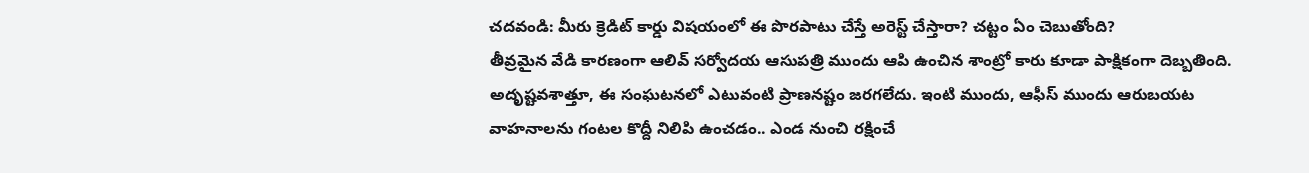చదవండి: మీరు క్రెడిట్ కార్డు విషయంలో ఈ పొరపాటు చేస్తే అరెస్ట్ చేస్తారా? చట్టం ఏం చెబుతోంది?
తీవ్రమైన వేడి కారణంగా ఆలివ్ సర్వోదయ ఆసుపత్రి ముందు ఆపి ఉంచిన శాంట్రో కారు కూడా పాక్షికంగా దెబ్బతింది. అదృష్టవశాత్తూ, ఈ సంఘటనలో ఎటువంటి ప్రాణనష్టం జరగలేదు. ఇంటి ముందు, ఆఫీస్ ముందు ఆరుబయట వాహనాలను గంటల కొద్దీ నిలిపి ఉంచడం.. ఎండ నుంచి రక్షించే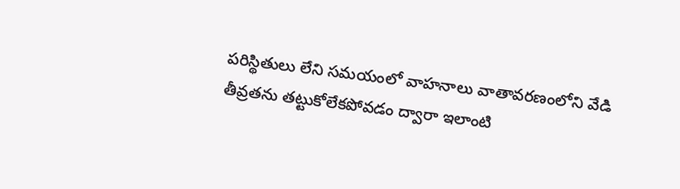పరిస్థితులు లేని సమయంలో వాహనాలు వాతావరణంలోని వేడి తీవ్రతను తట్టుకోలేకపోవడం ద్వారా ఇలాంటి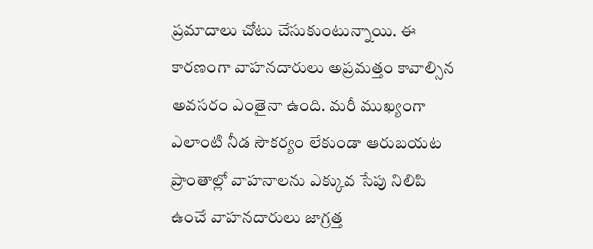ప్రమాదాలు చోటు చేసుకుంటున్నాయి. ఈ కారణంగా వాహనదారులు అప్రమత్తం కావాల్సిన అవసరం ఎంతైనా ఉంది. మరీ ముఖ్యంగా ఎలాంటి నీడ సౌకర్యం లేకుండా ఆరుబయట ప్రాంతాల్లో వాహనాలను ఎక్కువ సేపు నిలిపి ఉంచే వాహనదారులు జాగ్రత్త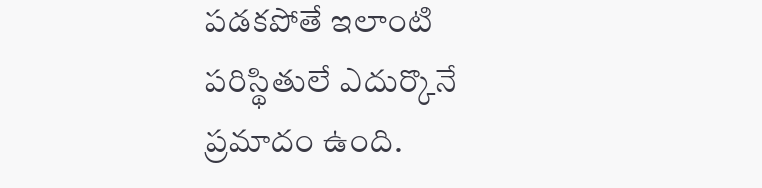పడకపోతే ఇలాంటి పరిస్థితులే ఎదుర్కొనే ప్రమాదం ఉంది.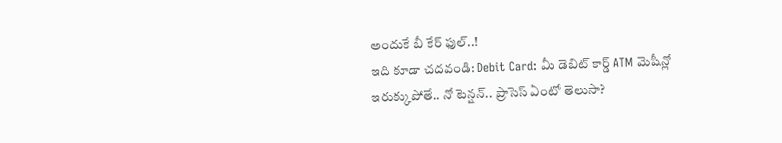అందుకే బీ కేర్ ఫుల్..!
ఇది కూడా చదవండి: Debit Card: మీ డెబిట్ కార్డ్ ATM మెషీన్లో ఇరుక్కుపోతే.. నో టెన్షన్.. ప్రాసెస్ ఏంటో తెలుసా?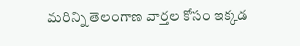మరిన్ని తెలంగాణ వార్తల కోసం ఇక్కడ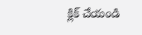క్లిక్ చేయండి